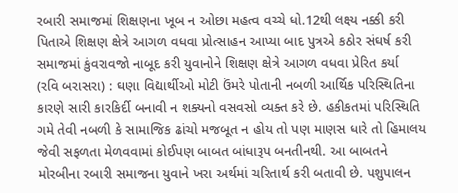રબારી સમાજમાં શિક્ષણના ખૂબ ન ઓછા મહત્વ વચ્ચે ધો.12થી લક્ષ્ય નક્કી કરી પિતાએ શિક્ષણ ક્ષેત્રે આગળ વધવા પ્રોત્સાહન આપ્યા બાદ પુત્રએ કઠોર સંઘર્ષ કરી સમાજમાં કુંવરાવજો નાબૂદ કરી યુવાનોને શિક્ષણ ક્ષેત્રે આગળ વધવા પ્રેરિત કર્યા
(રવિ બરાસરા) : ઘણા વિદ્યાર્થીઓ મોટી ઉંમરે પોતાની નબળી આર્થિક પરિસ્થિતિના કારણે સારી કારકિર્દી બનાવી ન શક્યનો વસવસો વ્યક્ત કરે છે. હકીકતમાં પરિસ્થિતિ ગમે તેવી નબળી કે સામાજિક ઢાંચો મજબૂત ન હોય તો પણ માણસ ધારે તો હિમાલય જેવી સફળતા મેળવવામાં કોઈપણ બાબત બાંધારૂપ બનતીનથી. આ બાબતને મોરબીના રબારી સમાજના યુવાને ખરા અર્થમાં ચરિતાર્થ કરી બતાવી છે. પશુપાલન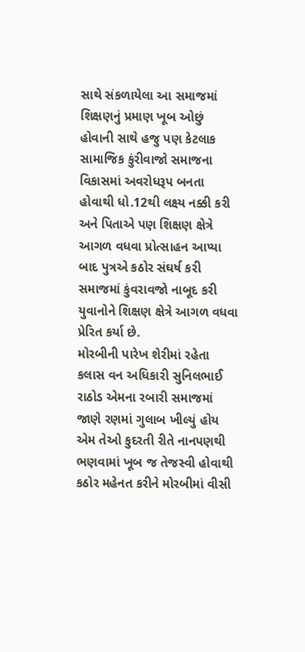સાથે સંકળાયેલા આ સમાજમાં શિક્ષણનું પ્રમાણ ખૂબ ઓછું હોવાની સાથે હજુ પણ કેટલાક સામાજિક કુંરીવાજો સમાજના વિકાસમાં અવરોધરૂપ બનતા હોવાથી ધો.12થી લક્ષ્ય નક્કી કરી અને પિતાએ પણ શિક્ષણ ક્ષેત્રે આગળ વધવા પ્રોત્સાહન આપ્યા બાદ પુત્રએ કઠોર સંઘર્ષ કરી સમાજમાં કુંવરાવજો નાબૂદ કરી યુવાનોને શિક્ષણ ક્ષેત્રે આગળ વધવા પ્રેરિત કર્યા છે.
મોરબીની પારેખ શેરીમાં રહેતા કલાસ વન અધિકારી સુનિલભાઈ રાઠોડ એમના રબારી સમાજમાં જાણે રણમાં ગુલાબ ખીલ્યું હોય એમ તેઓ કુદરતી રીતે નાનપણથી ભણવામાં ખૂબ જ તેજસ્વી હોવાથી કઠોર મહેનત કરીને મોરબીમાં વીસી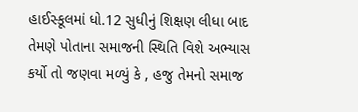હાઈસ્કૂલમાં ધો.12 સુધીનું શિક્ષણ લીધા બાદ તેમણે પોતાના સમાજની સ્થિતિ વિશે અભ્યાસ કર્યો તો જણવા મળ્યું કે , હજુ તેમનો સમાજ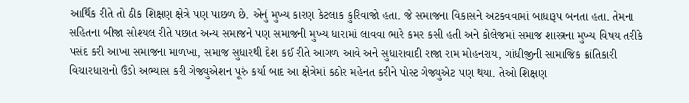આર્થિક રીતે તો ઠીક શિક્ષણ ક્ષેત્રે પણ પાછળ છે. એનું મુખ્ય કારણ કેટલાક કુરિવાજો હતા. જે સમાજના વિકાસને અટકવવામાં બાધારૂપ બનતા હતા. તેમના સહિતના બીજા સોશ્યલ રીતે પછાત અન્ય સમાજને પણ સમાજની મુખ્ય ધારામાં લાવવા ભારે કમર કસી હતી અને કોલેજમાં સમાજ શાસ્ત્રના મુખ્ય વિષય તરીકે પસંદ કરી આખા સમાજના માળખા, સમાજ સુધારથી દેશ કઈ રીતે આગળ આવે અને સુધારાવાદી રાજા રામ મોહનરાય, ગાંધીજીની સામાજિક ક્રાંતિકારી વિચારધારાનો ઉંડો અભ્યાસ કરી ગેજ્યુએશન પૂરું કર્યા બાદ આ ક્ષેત્રેમાં કઠોર મહેનત કરીને પોસ્ટ ગેજ્યુએટ પણ થયા. તેઓ શિક્ષણ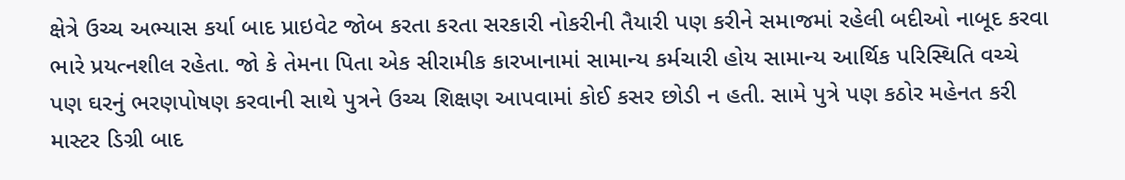ક્ષેત્રે ઉચ્ચ અભ્યાસ કર્યા બાદ પ્રાઇવેટ જોબ કરતા કરતા સરકારી નોકરીની તૈયારી પણ કરીને સમાજમાં રહેલી બદીઓ નાબૂદ કરવા ભારે પ્રયત્નશીલ રહેતા. જો કે તેમના પિતા એક સીરામીક કારખાનામાં સામાન્ય કર્મચારી હોય સામાન્ય આર્થિક પરિસ્થિતિ વચ્ચે પણ ઘરનું ભરણપોષણ કરવાની સાથે પુત્રને ઉચ્ચ શિક્ષણ આપવામાં કોઈ કસર છોડી ન હતી. સામે પુત્રે પણ કઠોર મહેનત કરી માસ્ટર ડિગ્રી બાદ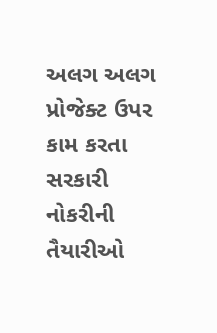અલગ અલગ પ્રોજેક્ટ ઉપર કામ કરતા સરકારી નોકરીની તૈયારીઓ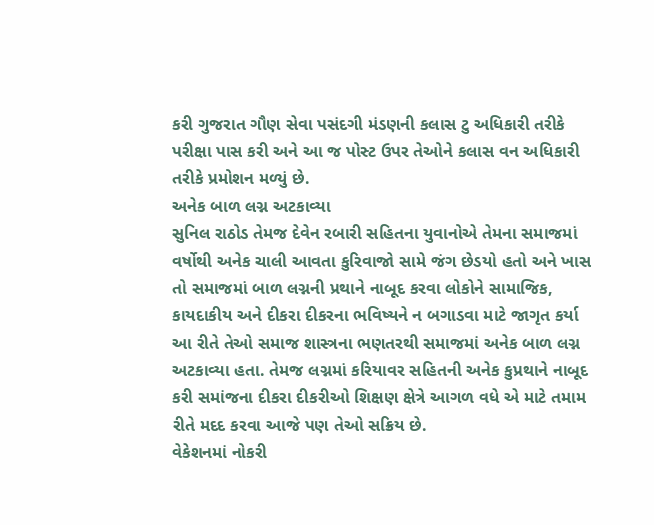કરી ગુજરાત ગૌણ સેવા પસંદગી મંડણની કલાસ ટુ અધિકારી તરીકે પરીક્ષા પાસ કરી અને આ જ પોસ્ટ ઉપર તેઓને કલાસ વન અધિકારી તરીકે પ્રમોશન મળ્યું છે.
અનેક બાળ લગ્ન અટકાવ્યા
સુનિલ રાઠોડ તેમજ દેવેન રબારી સહિતના યુવાનોએ તેમના સમાજમાં વર્ષોથી અનેક ચાલી આવતા કુરિવાજો સામે જંગ છેડયો હતો અને ખાસ તો સમાજમાં બાળ લગ્નની પ્રથાને નાબૂદ કરવા લોકોને સામાજિક, કાયદાકીય અને દીકરા દીકરના ભવિષ્યને ન બગાડવા માટે જાગૃત કર્યા આ રીતે તેઓ સમાજ શાસ્ત્રના ભણતરથી સમાજમાં અનેક બાળ લગ્ન અટકાવ્યા હતા. તેમજ લગ્નમાં કરિયાવર સહિતની અનેક કુપ્રથાને નાબૂદ કરી સમાંજના દીકરા દીકરીઓ શિક્ષણ ક્ષેત્રે આગળ વધે એ માટે તમામ રીતે મદદ કરવા આજે પણ તેઓ સક્રિય છે.
વેકેશનમાં નોકરી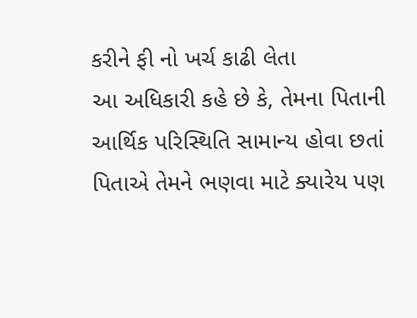કરીને ફી નો ખર્ચ કાઢી લેતા
આ અધિકારી કહે છે કે, તેમના પિતાની આર્થિક પરિસ્થિતિ સામાન્ય હોવા છતાં પિતાએ તેમને ભણવા માટે ક્યારેય પણ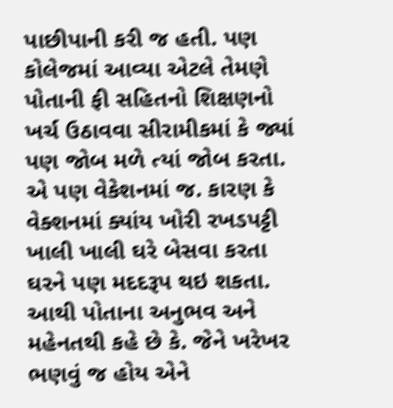પાછીપાની કરી જ હતી. પણ કોલેજમાં આવ્યા એટલે તેમણે પોતાની ફી સહિતનો શિક્ષણનો ખર્ચ ઉઠાવવા સીરામીકમાં કે જ્યાં પણ જોબ મળે ત્યાં જોબ કરતા. એ પણ વેકેશનમાં જ. કારણ કે વેક્શનમાં ક્યાંય ખોરી રખડપટ્ટી ખાલી ખાલી ઘરે બેસવા કરતા ઘરને પણ મદદરૂપ થઇ શકતા. આથી પોતાના અનુભવ અને મહેનતથી કહે છે કે. જેને ખરેખર ભણવું જ હોય એને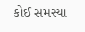કોઈ સમસ્યા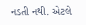નડતી નથી. એટલે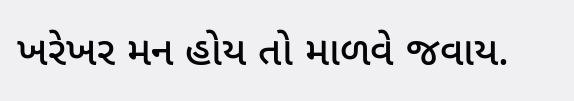ખરેખર મન હોય તો માળવે જવાય.